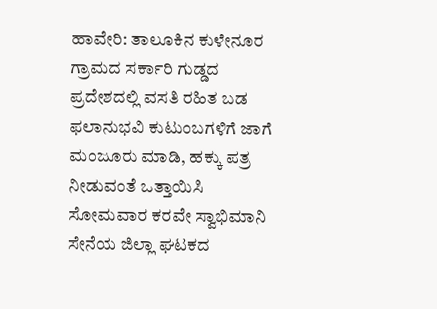ಹಾವೇರಿ: ತಾಲೂಕಿನ ಕುಳೇನೂರ ಗ್ರಾಮದ ಸರ್ಕಾರಿ ಗುಡ್ಡದ ಪ್ರದೇಶದಲ್ಲಿ ವಸತಿ ರಹಿತ ಬಡ ಫಲಾನುಭವಿ ಕುಟುಂಬಗಳಿಗೆ ಜಾಗೆ ಮಂಜೂರು ಮಾಡಿ, ಹಕ್ಕು ಪತ್ರ ನೀಡುವಂತೆ ಒತ್ತಾಯಿಸಿ ಸೋಮವಾರ ಕರವೇ ಸ್ವಾಭಿಮಾನಿ ಸೇನೆಯ ಜಿಲ್ಲಾ ಘಟಕದ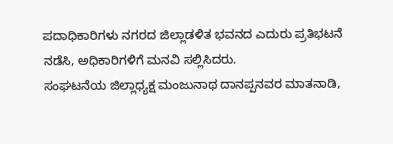ಪದಾಧಿಕಾರಿಗಳು ನಗರದ ಜಿಲ್ಲಾಡಳಿತ ಭವನದ ಎದುರು ಪ್ರತಿಭಟನೆ ನಡೆಸಿ, ಅಧಿಕಾರಿಗಳಿಗೆ ಮನವಿ ಸಲ್ಲಿಸಿದರು.
ಸಂಘಟನೆಯ ಜಿಲ್ಲಾಧ್ಯಕ್ಷ ಮಂಜುನಾಥ ದಾನಪ್ಪನವರ ಮಾತನಾಡಿ,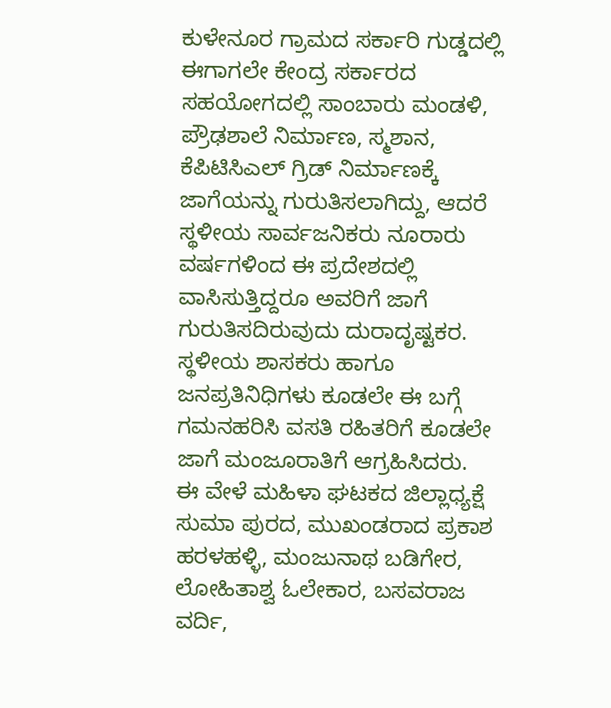ಕುಳೇನೂರ ಗ್ರಾಮದ ಸರ್ಕಾರಿ ಗುಡ್ಡದಲ್ಲಿ ಈಗಾಗಲೇ ಕೇಂದ್ರ ಸರ್ಕಾರದ ಸಹಯೋಗದಲ್ಲಿ ಸಾಂಬಾರು ಮಂಡಳಿ, ಪ್ರೌಢಶಾಲೆ ನಿರ್ಮಾಣ, ಸ್ಮಶಾನ, ಕೆಪಿಟಿಸಿಎಲ್ ಗ್ರಿಡ್ ನಿರ್ಮಾಣಕ್ಕೆ ಜಾಗೆಯನ್ನು ಗುರುತಿಸಲಾಗಿದ್ದು, ಆದರೆ ಸ್ಥಳೀಯ ಸಾರ್ವಜನಿಕರು ನೂರಾರು ವರ್ಷಗಳಿಂದ ಈ ಪ್ರದೇಶದಲ್ಲಿ ವಾಸಿಸುತ್ತಿದ್ದರೂ ಅವರಿಗೆ ಜಾಗೆ ಗುರುತಿಸದಿರುವುದು ದುರಾದೃಷ್ಟಕರ. ಸ್ಥಳೀಯ ಶಾಸಕರು ಹಾಗೂ ಜನಪ್ರತಿನಿಧಿಗಳು ಕೂಡಲೇ ಈ ಬಗ್ಗೆ ಗಮನಹರಿಸಿ ವಸತಿ ರಹಿತರಿಗೆ ಕೂಡಲೇ ಜಾಗೆ ಮಂಜೂರಾತಿಗೆ ಆಗ್ರಹಿಸಿದರು.
ಈ ವೇಳೆ ಮಹಿಳಾ ಘಟಕದ ಜಿಲ್ಲಾಧ್ಯಕ್ಷೆ ಸುಮಾ ಪುರದ, ಮುಖಂಡರಾದ ಪ್ರಕಾಶ ಹರಳಹಳ್ಳಿ, ಮಂಜುನಾಥ ಬಡಿಗೇರ, ಲೋಹಿತಾಶ್ವ ಓಲೇಕಾರ, ಬಸವರಾಜ ವರ್ದಿ,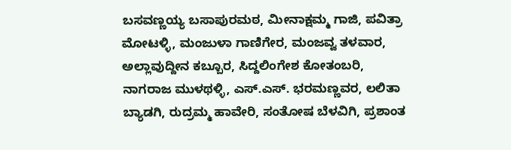ಬಸವಣ್ಣಯ್ಯ ಬಸಾಪುರಮಠ, ಮೀನಾಕ್ಷಮ್ಮ ಗಾಜಿ, ಪವಿತ್ರಾ ಮೋಟಳ್ಳಿ, ಮಂಜುಳಾ ಗಾಣಿಗೇರ, ಮಂಜವ್ವ ತಳವಾರ, ಅಲ್ಲಾವುದ್ದೀನ ಕಬ್ಬೂರ, ಸಿದ್ದಲಿಂಗೇಶ ಕೋತಂಬರಿ, ನಾಗರಾಜ ಮುಳಥಳ್ಳಿ, ಎಸ್.ಎಸ್. ಭರಮಣ್ಣವರ, ಲಲಿತಾ ಬ್ಯಾಡಗಿ, ರುದ್ರಮ್ಮ ಹಾವೇರಿ, ಸಂತೋಷ ಬೆಳವಿಗಿ, ಪ್ರಶಾಂತ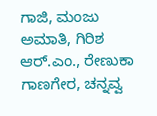ಗಾಜಿ, ಮಂಜು ಅಮಾತಿ, ಗಿರಿಶ ಆರ್.ಎಂ., ರೇಣುಕಾ ಗಾಣಗೇರ, ಚನ್ನವ್ವ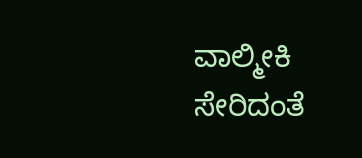ವಾಲ್ಮೀಕಿ ಸೇರಿದಂತೆ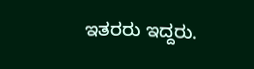ಇತರರು ಇದ್ದರು.